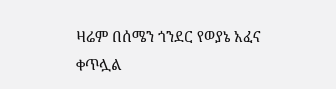ዛሬም በሰሜን ጎንደር የወያኔ አፈና ቀጥሏል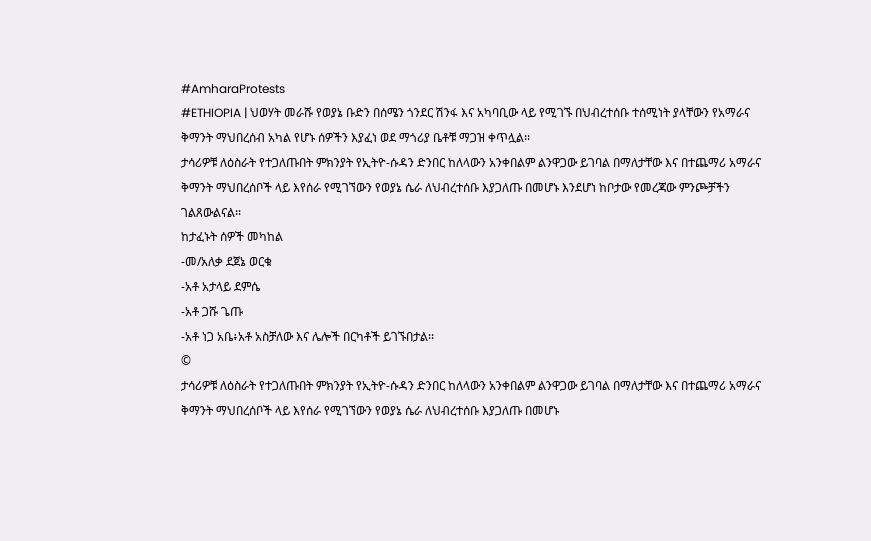#AmharaProtests
#ETHIOPIA | ህወሃት መራሹ የወያኔ ቡድን በሰሜን ጎንደር ሽንፋ እና አካባቢው ላይ የሚገኙ በህብረተሰቡ ተሰሚነት ያላቸውን የአማራና ቅማንት ማህበረሰብ አካል የሆኑ ሰዎችን እያፈነ ወደ ማጎሪያ ቤቶቹ ማጋዝ ቀጥሏል፡፡
ታሳሪዎቹ ለዕስራት የተጋለጡበት ምክንያት የኢትዮ-ሱዳን ድንበር ከለላውን አንቀበልም ልንዋጋው ይገባል በማለታቸው እና በተጨማሪ አማራና ቅማንት ማህበረሰቦች ላይ እየሰራ የሚገኘውን የወያኔ ሴራ ለህብረተሰቡ እያጋለጡ በመሆኑ እንደሆነ ከቦታው የመረጃው ምንጮቻችን ገልጸውልናል፡፡
ከታፈኑት ሰዎች መካከል
-መ/አለቃ ደጀኔ ወርቁ
-አቶ አታላይ ደምሴ
-አቶ ጋሹ ጌጡ
-አቶ ነጋ አቤ፥አቶ አስቻለው እና ሌሎች በርካቶች ይገኙበታል፡፡
©
ታሳሪዎቹ ለዕስራት የተጋለጡበት ምክንያት የኢትዮ-ሱዳን ድንበር ከለላውን አንቀበልም ልንዋጋው ይገባል በማለታቸው እና በተጨማሪ አማራና ቅማንት ማህበረሰቦች ላይ እየሰራ የሚገኘውን የወያኔ ሴራ ለህብረተሰቡ እያጋለጡ በመሆኑ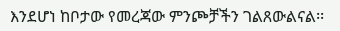እንደሆነ ከቦታው የመረጃው ምንጮቻችን ገልጸውልናል፡፡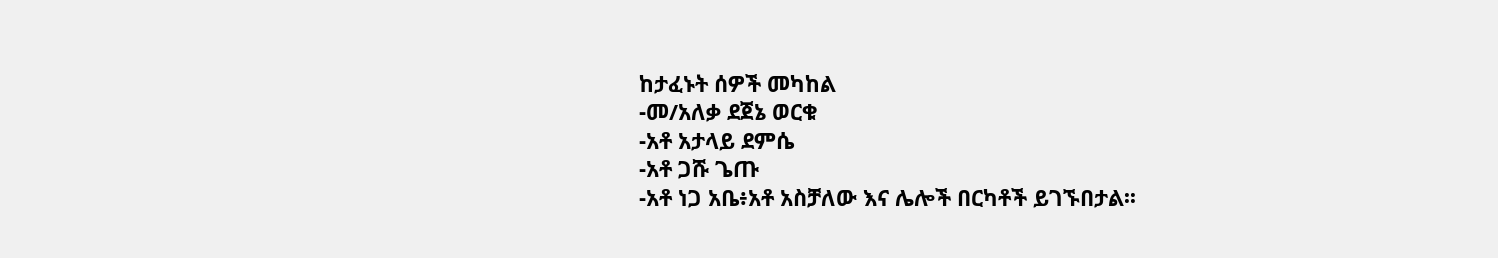ከታፈኑት ሰዎች መካከል
-መ/አለቃ ደጀኔ ወርቁ
-አቶ አታላይ ደምሴ
-አቶ ጋሹ ጌጡ
-አቶ ነጋ አቤ፥አቶ አስቻለው እና ሌሎች በርካቶች ይገኙበታል፡፡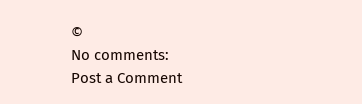©
No comments:
Post a Comment